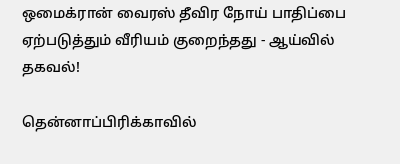ஒமைக்ரான் வைரஸ் தீவிர நோய் பாதிப்பை ஏற்படுத்தும் வீரியம் குறைந்தது - ஆய்வில் தகவல்!

தென்னாப்பிரிக்காவில்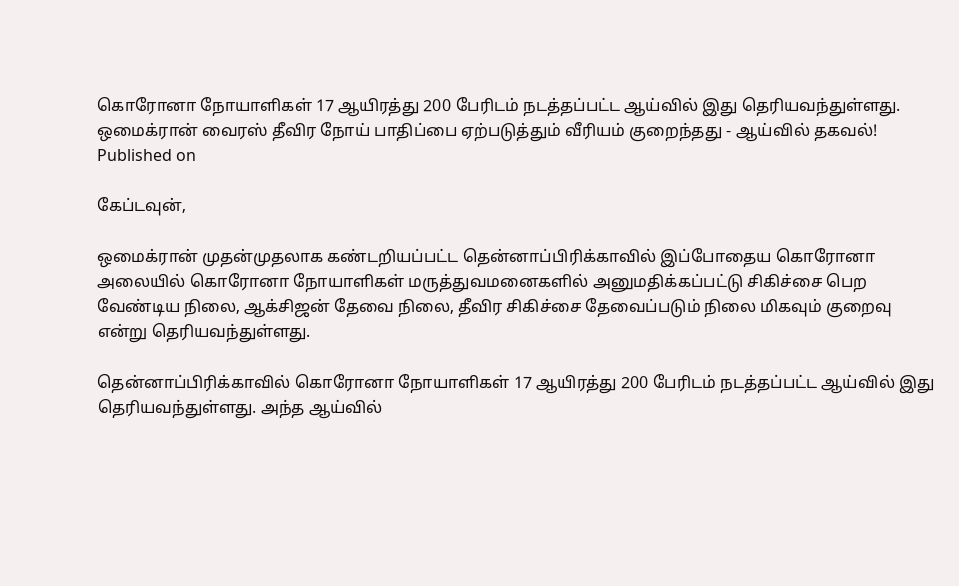கொரோனா நோயாளிகள் 17 ஆயிரத்து 200 பேரிடம் நடத்தப்பட்ட ஆய்வில் இது தெரியவந்துள்ளது.
ஒமைக்ரான் வைரஸ் தீவிர நோய் பாதிப்பை ஏற்படுத்தும் வீரியம் குறைந்தது - ஆய்வில் தகவல்!
Published on

கேப்டவுன்,

ஒமைக்ரான் முதன்முதலாக கண்டறியப்பட்ட தென்னாப்பிரிக்காவில் இப்போதைய கொரோனா அலையில் கொரோனா நோயாளிகள் மருத்துவமனைகளில் அனுமதிக்கப்பட்டு சிகிச்சை பெற வேண்டிய நிலை, ஆக்சிஜன் தேவை நிலை, தீவிர சிகிச்சை தேவைப்படும் நிலை மிகவும் குறைவு என்று தெரியவந்துள்ளது.

தென்னாப்பிரிக்காவில் கொரோனா நோயாளிகள் 17 ஆயிரத்து 200 பேரிடம் நடத்தப்பட்ட ஆய்வில் இது தெரியவந்துள்ளது. அந்த ஆய்வில்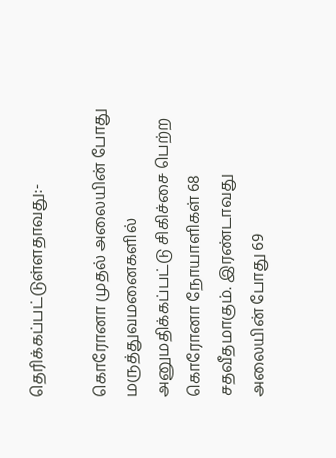தெரிக்கப்பட்டுள்ளதாவது:-

கொரோனா முதல் அலையின் போது மருத்துவமனைகளில் அனுமதிக்கப்பட்டு சிகிச்சை பெற்ற கொரோனா நோயாளிகள் 68 சதவீதமாகும். இரண்டாவது அலையின் போது 69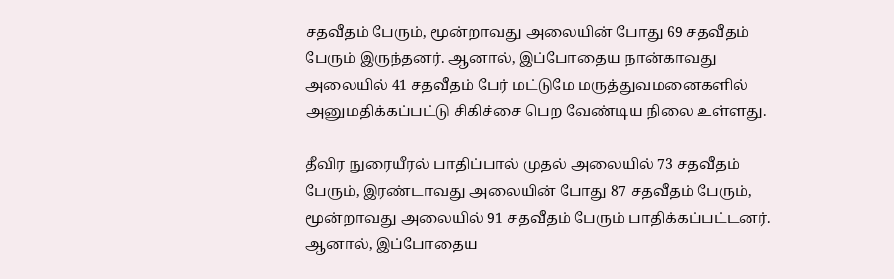சதவீதம் பேரும், மூன்றாவது அலையின் போது 69 சதவீதம் பேரும் இருந்தனர். ஆனால், இப்போதைய நான்காவது அலையில் 41 சதவீதம் பேர் மட்டுமே மருத்துவமனைகளில் அனுமதிக்கப்பட்டு சிகிச்சை பெற வேண்டிய நிலை உள்ளது.

தீவிர நுரையீரல் பாதிப்பால் முதல் அலையில் 73 சதவீதம் பேரும், இரண்டாவது அலையின் போது 87 சதவீதம் பேரும், மூன்றாவது அலையில் 91 சதவீதம் பேரும் பாதிக்கப்பட்டனர். ஆனால், இப்போதைய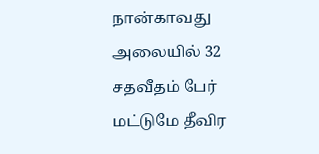நான்காவது அலையில் 32 சதவீதம் பேர் மட்டுமே தீவிர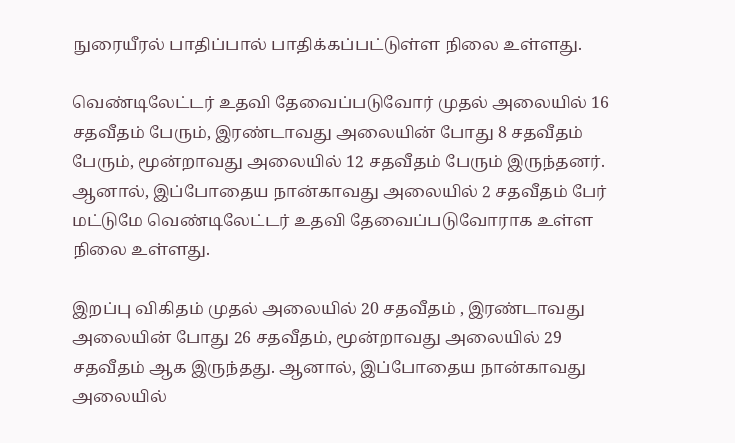நுரையீரல் பாதிப்பால் பாதிக்கப்பட்டுள்ள நிலை உள்ளது.

வெண்டிலேட்டர் உதவி தேவைப்படுவோர் முதல் அலையில் 16 சதவீதம் பேரும், இரண்டாவது அலையின் போது 8 சதவீதம் பேரும், மூன்றாவது அலையில் 12 சதவீதம் பேரும் இருந்தனர். ஆனால், இப்போதைய நான்காவது அலையில் 2 சதவீதம் பேர் மட்டுமே வெண்டிலேட்டர் உதவி தேவைப்படுவோராக உள்ள நிலை உள்ளது.

இறப்பு விகிதம் முதல் அலையில் 20 சதவீதம் , இரண்டாவது அலையின் போது 26 சதவீதம், மூன்றாவது அலையில் 29 சதவீதம் ஆக இருந்தது. ஆனால், இப்போதைய நான்காவது அலையில்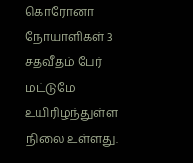கொரோனா நோயாளிகள் 3 சதவீதம் பேர் மட்டுமே உயிரிழந்துள்ள நிலை உள்ளது.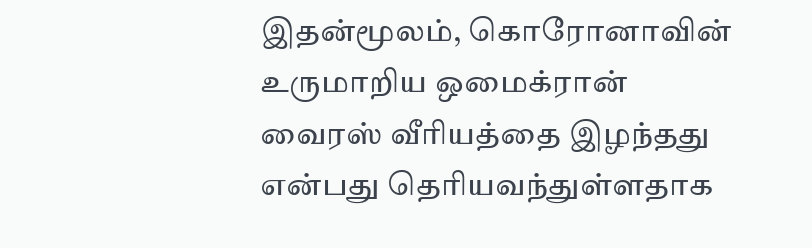இதன்மூலம், கொரோனாவின் உருமாறிய ஒமைக்ரான் வைரஸ் வீரியத்தை இழந்தது என்பது தெரியவந்துள்ளதாக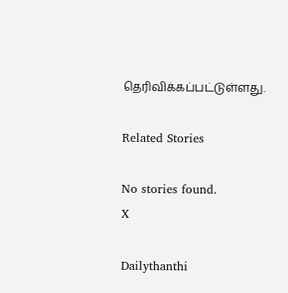தெரிவிக்கப்பட்டுள்ளது.

Related Stories

No stories found.
X

Dailythanthi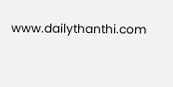www.dailythanthi.com